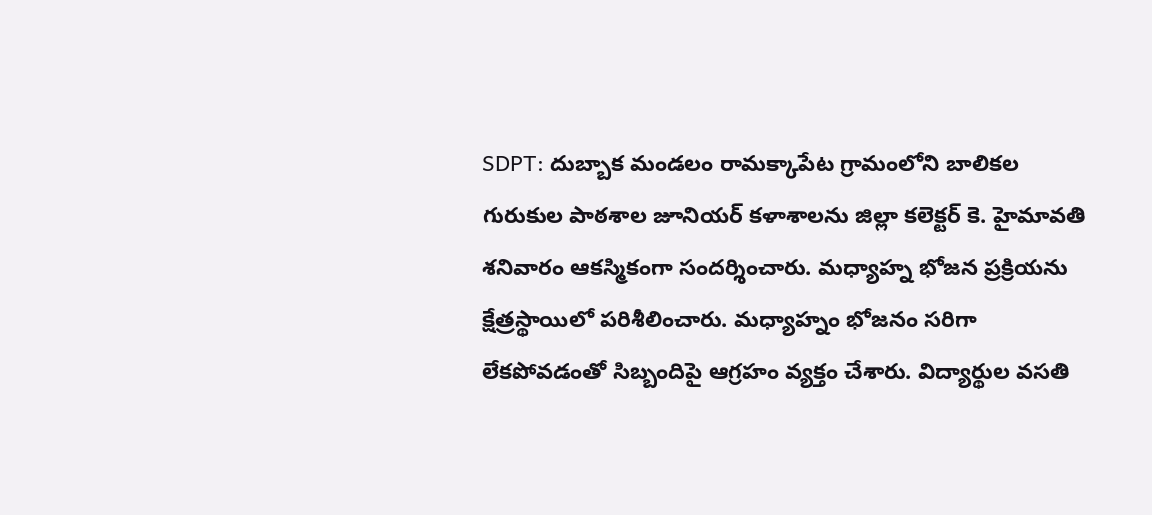SDPT: దుబ్బాక మండలం రామక్కాపేట గ్రామంలోని బాలికల గురుకుల పాఠశాల జూనియర్ కళాశాలను జిల్లా కలెక్టర్ కె. హైమావతి శనివారం ఆకస్మికంగా సందర్శించారు. మధ్యాహ్న భోజన ప్రక్రియను క్షేత్రస్థాయిలో పరిశీలించారు. మధ్యాహ్నం భోజనం సరిగా లేకపోవడంతో సిబ్బందిపై ఆగ్రహం వ్యక్తం చేశారు. విద్యార్థుల వసతి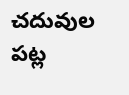చదువుల పట్ల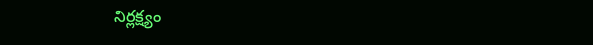నిర్లక్ష్యం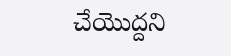చేయొద్దని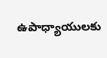ఉపాధ్యాయులకు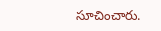సూచించారు.